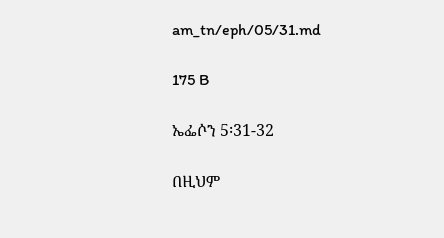am_tn/eph/05/31.md

175 B

ኤፌሶን 5፡31-32

በዚህም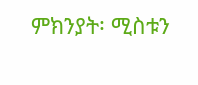ምክንያት፡ ሚስቱን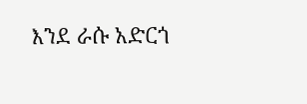እንደ ራሱ አድርጎ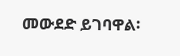መውደድ ይገባዋል፡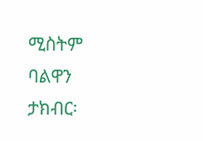ሚስትም ባልዋን ታክብር፡